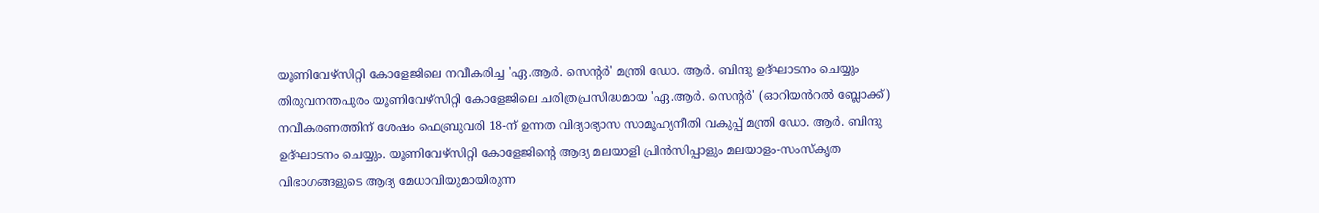യൂണിവേഴ്സിറ്റി കോളേജിലെ നവീകരിച്ച 'ഏ.ആർ. സെന്റർ' മന്ത്രി ഡോ. ആർ. ബിന്ദു ഉദ്ഘാടനം ചെയ്യും
തിരുവനന്തപുരം യൂണിവേഴ്സിറ്റി കോളേജിലെ ചരിത്രപ്രസിദ്ധമായ 'ഏ.ആർ. സെന്റർ' (ഓറിയൻറൽ ബ്ലോക്ക്) നവീകരണത്തിന് ശേഷം ഫെബ്രുവരി 18-ന് ഉന്നത വിദ്യാഭ്യാസ സാമൂഹ്യനീതി വകുപ്പ് മന്ത്രി ഡോ. ആർ. ബിന്ദു ഉദ്ഘാടനം ചെയ്യും. യൂണിവേഴ്സിറ്റി കോളേജിന്റെ ആദ്യ മലയാളി പ്രിൻസിപ്പാളും മലയാളം-സംസ്കൃത വിഭാഗങ്ങളുടെ ആദ്യ മേധാവിയുമായിരുന്ന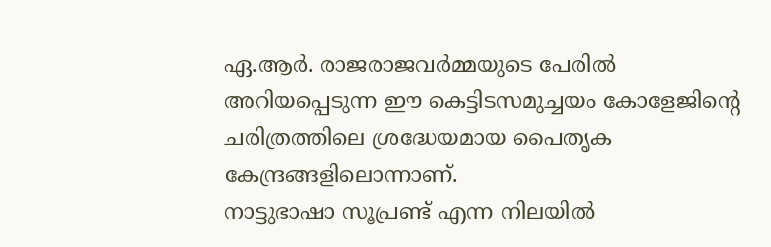ഏ.ആർ. രാജരാജവർമ്മയുടെ പേരിൽ അറിയപ്പെടുന്ന ഈ കെട്ടിടസമുച്ചയം കോളേജിന്റെ ചരിത്രത്തിലെ ശ്രദ്ധേയമായ പൈതൃക കേന്ദ്രങ്ങളിലൊന്നാണ്.
നാട്ടുഭാഷാ സൂപ്രണ്ട് എന്ന നിലയിൽ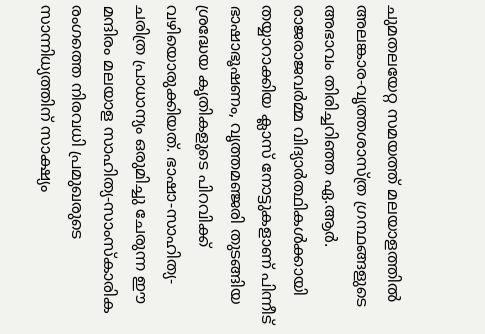ചുമതലയേറ്റ സമയത്ത് മലയാളത്തിൽ അലങ്കാര-വൃത്തശാസ്ത്ര ഗ്രന്ഥങ്ങളുടെ അഭാവം തിരിച്ചറിഞ്ഞ ഏ.ആർ. രാജരാജവർമ്മ വിദ്യാർത്ഥികൾക്കായി തയ്യാറാക്കിയ ക്ലാസ് നോട്ടുകളാണ് പിന്നീട് ഭാഷാഭൂഷണം, വൃത്തമഞ്ജരി തുടങ്ങിയ ശ്രദ്ധേയ കൃതികളുടെ പിറവിക്ക് വഴിയൊരുക്കിയത്. ഭാഷാ-സാഹിത്യ-ചരിത്ര പ്രാധാന്യം ഒരുമിച്ചു ചേരുന്ന ഈ മന്ദിരം മലയാള സാഹിത്യ-സാംസ്കാരിക രംഗത്തെ നിരവധി പ്രമുഖരുടെ സാന്നിധ്യത്തിന് സാക്ഷ്യം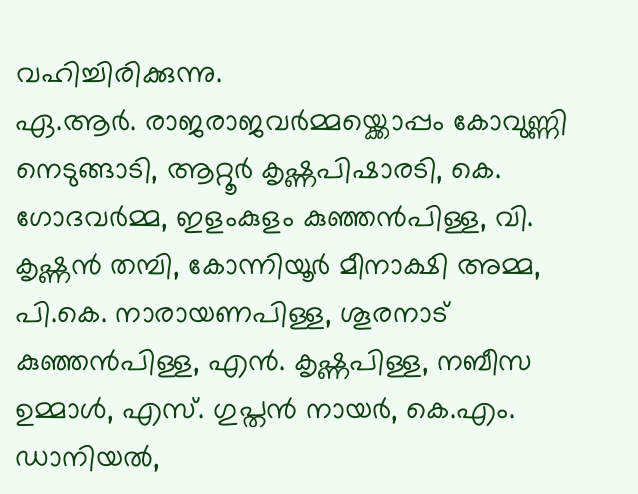വഹിച്ചിരിക്കുന്നു.
ഏ.ആർ. രാജരാജവർമ്മയ്ക്കൊപ്പം കോവുണ്ണി നെടുങ്ങാടി, ആറ്റൂർ കൃഷ്ണപിഷാരടി, കെ. ഗോദവർമ്മ, ഇളംകുളം കുഞ്ഞൻപിള്ള, വി. കൃഷ്ണൻ തമ്പി, കോന്നിയൂർ മീനാക്ഷി അമ്മ, പി.കെ. നാരായണപിള്ള, ശൂരനാട് കുഞ്ഞൻപിള്ള, എൻ. കൃഷ്ണപിള്ള, നബീസ ഉമ്മാൾ, എസ്. ഗുപ്തൻ നായർ, കെ.എം. ഡാനിയൽ,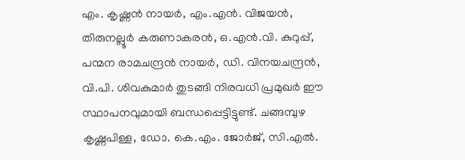എം. കൃഷ്ണൻ നായർ, എം.എൻ. വിജയൻ, തിരുനല്ലൂർ കരുണാകരൻ, ഒ.എൻ.വി. കുറുപ്പ്, പന്മന രാമചന്ദ്രൻ നായർ, ഡി. വിനയചന്ദ്രൻ, വി.പി. ശിവകുമാർ തുടങ്ങി നിരവധി പ്രമുഖർ ഈ സ്ഥാപനവുമായി ബന്ധപ്പെട്ടിട്ടുണ്ട്. ചങ്ങമ്പുഴ കൃഷ്ണപിള്ള, ഡോ. കെ.എം. ജോർജ്, സി.എൽ.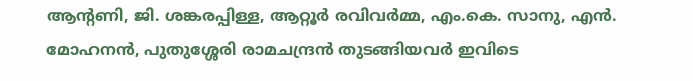ആന്റണി, ജി. ശങ്കരപ്പിള്ള, ആറ്റൂർ രവിവർമ്മ, എം.കെ. സാനു, എൻ. മോഹനൻ, പുതുശ്ശേരി രാമചന്ദ്രൻ തുടങ്ങിയവർ ഇവിടെ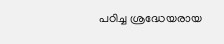പഠിച്ച ശ്രദ്ധേയരായ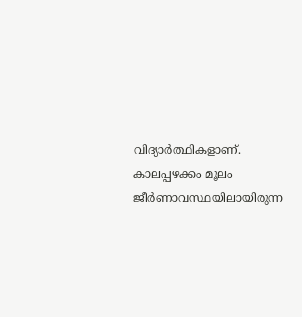വിദ്യാർത്ഥികളാണ്.
കാലപ്പഴക്കം മൂലം ജീർണാവസ്ഥയിലായിരുന്ന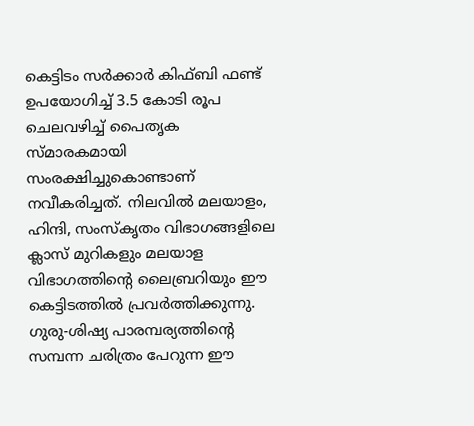കെട്ടിടം സർക്കാർ കിഫ്ബി ഫണ്ട് ഉപയോഗിച്ച് 3.5 കോടി രൂപ ചെലവഴിച്ച് പൈതൃക സ്മാരകമായി സംരക്ഷിച്ചുകൊണ്ടാണ് നവീകരിച്ചത്. നിലവിൽ മലയാളം, ഹിന്ദി, സംസ്കൃതം വിഭാഗങ്ങളിലെ ക്ലാസ് മുറികളും മലയാള വിഭാഗത്തിന്റെ ലൈബ്രറിയും ഈ കെട്ടിടത്തിൽ പ്രവർത്തിക്കുന്നു. ഗുരു-ശിഷ്യ പാരമ്പര്യത്തിന്റെ സമ്പന്ന ചരിത്രം പേറുന്ന ഈ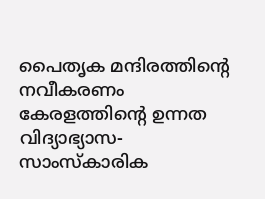പൈതൃക മന്ദിരത്തിന്റെ നവീകരണം കേരളത്തിന്റെ ഉന്നത വിദ്യാഭ്യാസ-സാംസ്കാരിക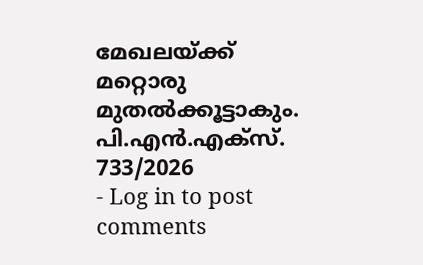മേഖലയ്ക്ക് മറ്റൊരു മുതൽക്കൂട്ടാകും.
പി.എൻ.എക്സ്. 733/2026
- Log in to post comments